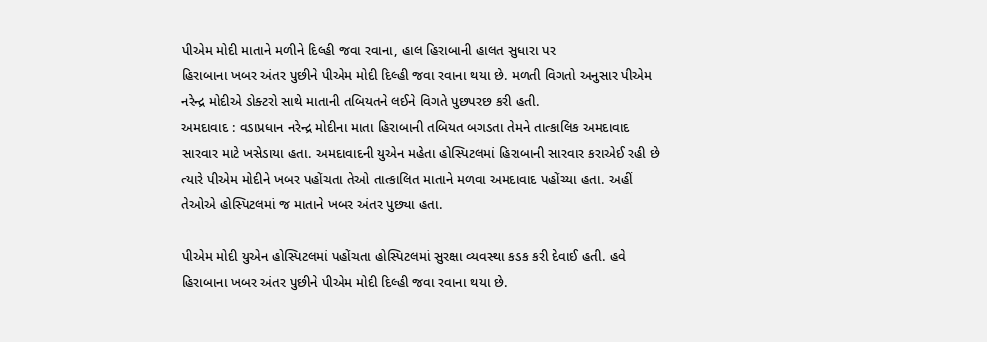પીએમ મોદી માતાને મળીને દિલ્હી જવા રવાના, હાલ હિરાબાની હાલત સુધારા પર
હિરાબાના ખબર અંતર પુછીને પીએમ મોદી દિલ્હી જવા રવાના થયા છે. મળતી વિગતો અનુસાર પીએમ નરેન્દ્ર મોદીએ ડોક્ટરો સાથે માતાની તબિયતને લઈને વિગતે પુછપરછ કરી હતી.
અમદાવાદ : વડાપ્રધાન નરેન્દ્ર મોદીના માતા હિરાબાની તબિયત બગડતા તેમને તાત્કાલિક અમદાવાદ સારવાર માટે ખસેડાયા હતા. અમદાવાદની યુએન મહેતા હોસ્પિટલમાં હિરાબાની સારવાર કરાએઈ રહી છે ત્યારે પીએમ મોદીને ખબર પહોંચતા તેઓ તાત્કાલિત માતાને મળવા અમદાવાદ પહોંચ્યા હતા. અહીં તેઓએ હોસ્પિટલમાં જ માતાને ખબર અંતર પુછ્યા હતા.

પીએમ મોદી યુએન હોસ્પિટલમાં પહોંચતા હોસ્પિટલમાં સુરક્ષા વ્યવસ્થા કડક કરી દેવાઈ હતી. હવે હિરાબાના ખબર અંતર પુછીને પીએમ મોદી દિલ્હી જવા રવાના થયા છે.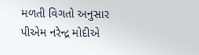મળતી વિગતો અનુસાર પીએમ નરેન્દ્ર મોદીએ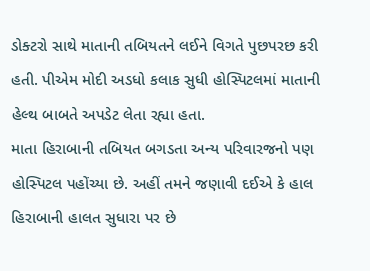ડોક્ટરો સાથે માતાની તબિયતને લઈને વિગતે પુછપરછ કરી હતી. પીએમ મોદી અડધો કલાક સુધી હોસ્પિટલમાં માતાની હેલ્થ બાબતે અપડેટ લેતા રહ્યા હતા.
માતા હિરાબાની તબિયત બગડતા અન્ય પરિવારજનો પણ હોસ્પિટલ પહોંચ્યા છે. અહીં તમને જણાવી દઈએ કે હાલ હિરાબાની હાલત સુધારા પર છે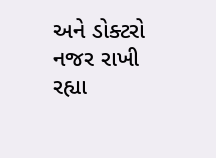અને ડોક્ટરો નજર રાખી રહ્યા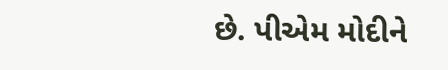છે. પીએમ મોદીને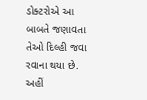ડોક્ટરોએ આ બાબતે જણાવતા તેઓ દિલ્હી જવા રવાના થયા છે. અહીં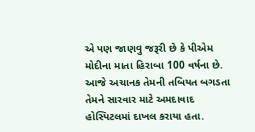એ પણ જાણવુ જરૂરી છે કે પીએમ મોદીના માતા હિરાબા 100 વર્ષના છે. આજે અચાનક તેમની તબિયત બગડતા તેમને સારવાર માટે અમદાવાદ હોસ્પિટલમાં દાખલ કરાયા હતા.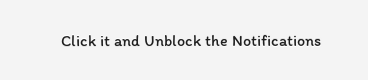Click it and Unblock the Notifications